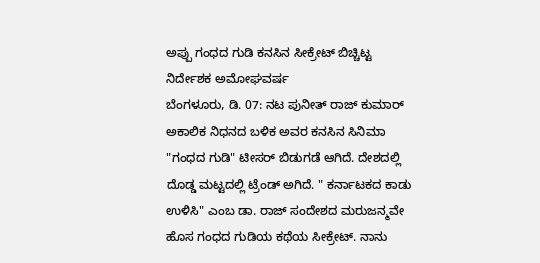ಅಪ್ಪು ಗಂಧದ ಗುಡಿ ಕನಸಿನ ಸೀಕ್ರೇಟ್ ಬಿಚ್ಚಿಟ್ಟ ನಿರ್ದೇಶಕ ಅಮೋಘವರ್ಷ
ಬೆಂಗಳೂರು, ಡಿ. 07: ನಟ ಪುನೀತ್ ರಾಜ್ ಕುಮಾರ್ ಅಕಾಲಿಕ ನಿಧನದ ಬಳಿಕ ಅವರ ಕನಸಿನ ಸಿನಿಮಾ "ಗಂಧದ ಗುಡಿ" ಟೀಸರ್ ಬಿಡುಗಡೆ ಆಗಿದೆ. ದೇಶದಲ್ಲಿ ದೊಡ್ಡ ಮಟ್ಟದಲ್ಲಿ ಟ್ರೆಂಡ್ ಅಗಿದೆ. " ಕರ್ನಾಟಕದ ಕಾಡು ಉಳಿಸಿ" ಎಂಬ ಡಾ. ರಾಜ್ ಸಂದೇಶದ ಮರುಜನ್ಮವೇ ಹೊಸ ಗಂಧದ ಗುಡಿಯ ಕಥೆಯ ಸೀಕ್ರೇಟ್. ನಾನು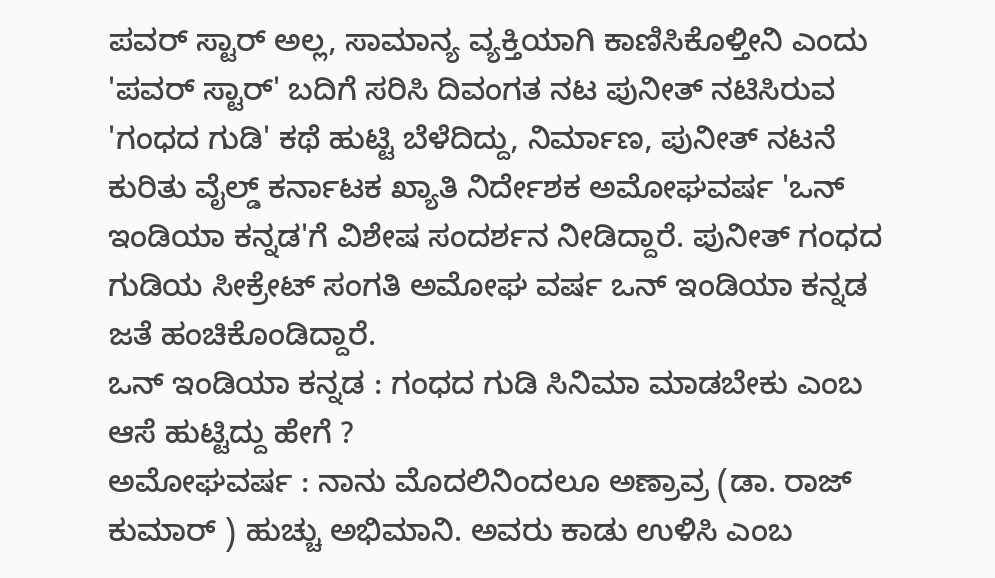ಪವರ್ ಸ್ಟಾರ್ ಅಲ್ಲ, ಸಾಮಾನ್ಯ ವ್ಯಕ್ತಿಯಾಗಿ ಕಾಣಿಸಿಕೊಳ್ತೀನಿ ಎಂದು 'ಪವರ್ ಸ್ಟಾರ್' ಬದಿಗೆ ಸರಿಸಿ ದಿವಂಗತ ನಟ ಪುನೀತ್ ನಟಿಸಿರುವ 'ಗಂಧದ ಗುಡಿ' ಕಥೆ ಹುಟ್ಟಿ ಬೆಳೆದಿದ್ದು, ನಿರ್ಮಾಣ, ಪುನೀತ್ ನಟನೆ ಕುರಿತು ವೈಲ್ಡ್ ಕರ್ನಾಟಕ ಖ್ಯಾತಿ ನಿರ್ದೇಶಕ ಅಮೋಘವರ್ಷ 'ಒನ್ ಇಂಡಿಯಾ ಕನ್ನಡ'ಗೆ ವಿಶೇಷ ಸಂದರ್ಶನ ನೀಡಿದ್ದಾರೆ. ಪುನೀತ್ ಗಂಧದ ಗುಡಿಯ ಸೀಕ್ರೇಟ್ ಸಂಗತಿ ಅಮೋಘ ವರ್ಷ ಒನ್ ಇಂಡಿಯಾ ಕನ್ನಡ ಜತೆ ಹಂಚಿಕೊಂಡಿದ್ದಾರೆ.
ಒನ್ ಇಂಡಿಯಾ ಕನ್ನಡ : ಗಂಧದ ಗುಡಿ ಸಿನಿಮಾ ಮಾಡಬೇಕು ಎಂಬ ಆಸೆ ಹುಟ್ಟಿದ್ದು ಹೇಗೆ ?
ಅಮೋಘವರ್ಷ : ನಾನು ಮೊದಲಿನಿಂದಲೂ ಅಣ್ರಾವ್ರ (ಡಾ. ರಾಜ್ ಕುಮಾರ್ ) ಹುಚ್ಚು ಅಭಿಮಾನಿ. ಅವರು ಕಾಡು ಉಳಿಸಿ ಎಂಬ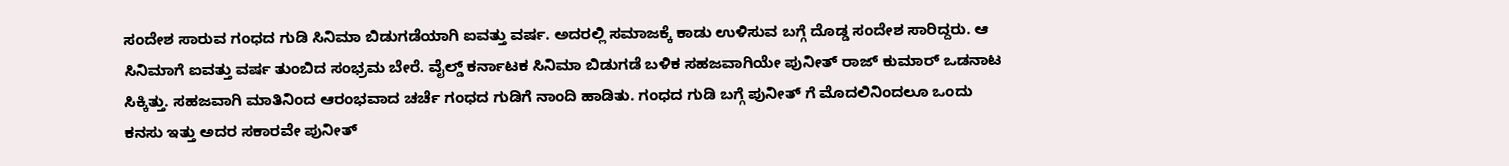ಸಂದೇಶ ಸಾರುವ ಗಂಧದ ಗುಡಿ ಸಿನಿಮಾ ಬಿಡುಗಡೆಯಾಗಿ ಐವತ್ತು ವರ್ಷ. ಅದರಲ್ಲಿ ಸಮಾಜಕ್ಕೆ ಕಾಡು ಉಳಿಸುವ ಬಗ್ಗೆ ದೊಡ್ಡ ಸಂದೇಶ ಸಾರಿದ್ದರು. ಆ ಸಿನಿಮಾಗೆ ಐವತ್ತು ವರ್ಷ ತುಂಬಿದ ಸಂಭ್ರಮ ಬೇರೆ. ವೈಲ್ಡ್ ಕರ್ನಾಟಕ ಸಿನಿಮಾ ಬಿಡುಗಡೆ ಬಳಿಕ ಸಹಜವಾಗಿಯೇ ಪುನೀತ್ ರಾಜ್ ಕುಮಾರ್ ಒಡನಾಟ ಸಿಕ್ಕಿತ್ತು. ಸಹಜವಾಗಿ ಮಾತಿನಿಂದ ಆರಂಭವಾದ ಚರ್ಚೆ ಗಂಧದ ಗುಡಿಗೆ ನಾಂದಿ ಹಾಡಿತು. ಗಂಧದ ಗುಡಿ ಬಗ್ಗೆ ಪುನೀತ್ ಗೆ ಮೊದಲಿನಿಂದಲೂ ಒಂದು ಕನಸು ಇತ್ತು ಅದರ ಸಕಾರವೇ ಪುನೀತ್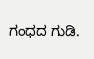ಗಂಧದ ಗುಡಿ.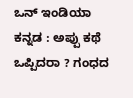ಒನ್ ಇಂಡಿಯಾ ಕನ್ನಡ : ಅಪ್ಪು ಕಥೆ ಒಪ್ಪಿದರಾ ? ಗಂಧದ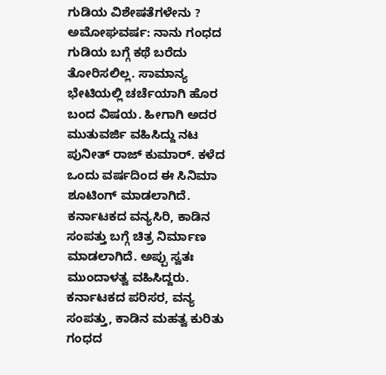ಗುಡಿಯ ವಿಶೇಷತೆಗಳೇನು ?
ಅಮೋಘವರ್ಷ: ನಾನು ಗಂಧದ ಗುಡಿಯ ಬಗ್ಗೆ ಕಥೆ ಬರೆದು ತೋರಿಸಲಿಲ್ಲ. ಸಾಮಾನ್ಯ ಭೇಟಿಯಲ್ಲಿ ಚರ್ಚೆಯಾಗಿ ಹೊರ ಬಂದ ವಿಷಯ. ಹೀಗಾಗಿ ಅದರ ಮುತುವರ್ಜಿ ವಹಿಸಿದ್ದು ನಟ ಪುನೀತ್ ರಾಜ್ ಕುಮಾರ್. ಕಳೆದ ಒಂದು ವರ್ಷದಿಂದ ಈ ಸಿನಿಮಾ ಶೂಟಿಂಗ್ ಮಾಡಲಾಗಿದೆ. ಕರ್ನಾಟಕದ ವನ್ಯಸಿರಿ, ಕಾಡಿನ ಸಂಪತ್ತು ಬಗ್ಗೆ ಚಿತ್ರ ನಿರ್ಮಾಣ ಮಾಡಲಾಗಿದೆ. ಅಪ್ಪು ಸ್ವತಃ ಮುಂದಾಳತ್ವ ವಹಿಸಿದ್ದರು. ಕರ್ನಾಟಕದ ಪರಿಸರ, ವನ್ಯ ಸಂಪತ್ತು, ಕಾಡಿನ ಮಹತ್ವ ಕುರಿತು ಗಂಧದ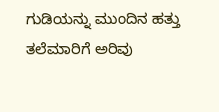ಗುಡಿಯನ್ನು ಮುಂದಿನ ಹತ್ತು ತಲೆಮಾರಿಗೆ ಅರಿವು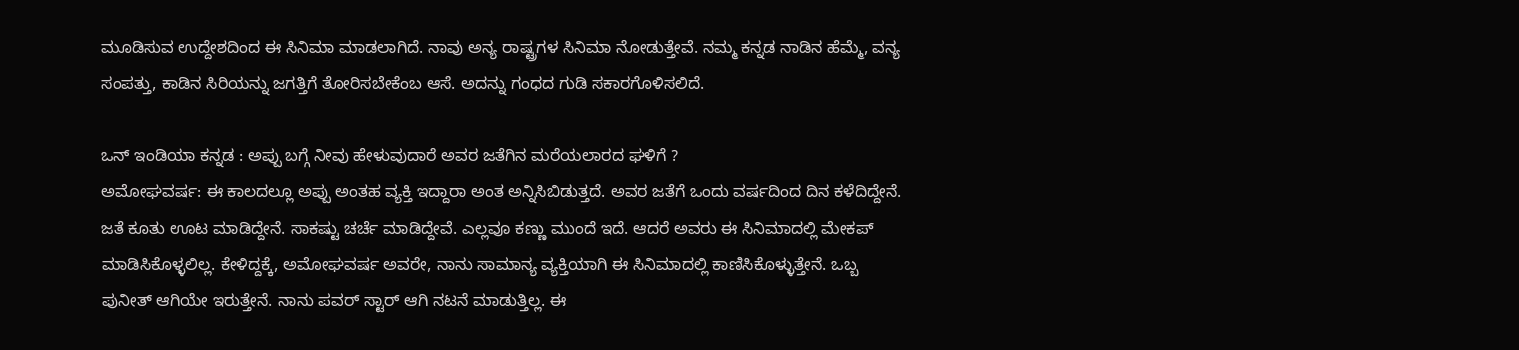ಮೂಡಿಸುವ ಉದ್ದೇಶದಿಂದ ಈ ಸಿನಿಮಾ ಮಾಡಲಾಗಿದೆ. ನಾವು ಅನ್ಯ ರಾಷ್ಟ್ರಗಳ ಸಿನಿಮಾ ನೋಡುತ್ತೇವೆ. ನಮ್ಮ ಕನ್ನಡ ನಾಡಿನ ಹೆಮ್ಮೆ, ವನ್ಯ ಸಂಪತ್ತು, ಕಾಡಿನ ಸಿರಿಯನ್ನು ಜಗತ್ತಿಗೆ ತೋರಿಸಬೇಕೆಂಬ ಆಸೆ. ಅದನ್ನು ಗಂಧದ ಗುಡಿ ಸಕಾರಗೊಳಿಸಲಿದೆ.

ಒನ್ ಇಂಡಿಯಾ ಕನ್ನಡ : ಅಪ್ಪು ಬಗ್ಗೆ ನೀವು ಹೇಳುವುದಾರೆ ಅವರ ಜತೆಗಿನ ಮರೆಯಲಾರದ ಘಳಿಗೆ ?
ಅಮೋಘವರ್ಷ: ಈ ಕಾಲದಲ್ಲೂ ಅಪ್ಪು ಅಂತಹ ವ್ಯಕ್ತಿ ಇದ್ದಾರಾ ಅಂತ ಅನ್ನಿಸಿಬಿಡುತ್ತದೆ. ಅವರ ಜತೆಗೆ ಒಂದು ವರ್ಷದಿಂದ ದಿನ ಕಳೆದಿದ್ದೇನೆ. ಜತೆ ಕೂತು ಊಟ ಮಾಡಿದ್ದೇನೆ. ಸಾಕಷ್ಟು ಚರ್ಚೆ ಮಾಡಿದ್ದೇವೆ. ಎಲ್ಲವೂ ಕಣ್ಣು ಮುಂದೆ ಇದೆ. ಆದರೆ ಅವರು ಈ ಸಿನಿಮಾದಲ್ಲಿ ಮೇಕಪ್ ಮಾಡಿಸಿಕೊಳ್ಳಲಿಲ್ಲ. ಕೇಳಿದ್ದಕ್ಕೆ, ಅಮೋಘವರ್ಷ ಅವರೇ, ನಾನು ಸಾಮಾನ್ಯ ವ್ಯಕ್ತಿಯಾಗಿ ಈ ಸಿನಿಮಾದಲ್ಲಿ ಕಾಣಿಸಿಕೊಳ್ಳುತ್ತೇನೆ. ಒಬ್ಬ ಪುನೀತ್ ಆಗಿಯೇ ಇರುತ್ತೇನೆ. ನಾನು ಪವರ್ ಸ್ಟಾರ್ ಆಗಿ ನಟನೆ ಮಾಡುತ್ತಿಲ್ಲ. ಈ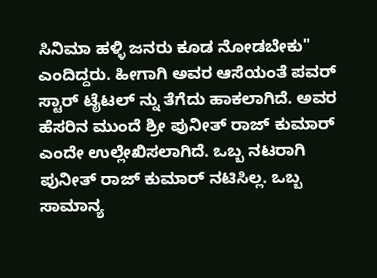ಸಿನಿಮಾ ಹಳ್ಳಿ ಜನರು ಕೂಡ ನೋಡಬೇಕು" ಎಂದಿದ್ದರು. ಹೀಗಾಗಿ ಅವರ ಆಸೆಯಂತೆ ಪವರ್ ಸ್ಟಾರ್ ಟೈಟಲ್ ನ್ನು ತೆಗೆದು ಹಾಕಲಾಗಿದೆ. ಅವರ ಹೆಸರಿನ ಮುಂದೆ ಶ್ರೀ ಪುನೀತ್ ರಾಜ್ ಕುಮಾರ್ ಎಂದೇ ಉಲ್ಲೇಖಿಸಲಾಗಿದೆ. ಒಬ್ಬ ನಟರಾಗಿ ಪುನೀತ್ ರಾಜ್ ಕುಮಾರ್ ನಟಿಸಿಲ್ಲ. ಒಬ್ಬ ಸಾಮಾನ್ಯ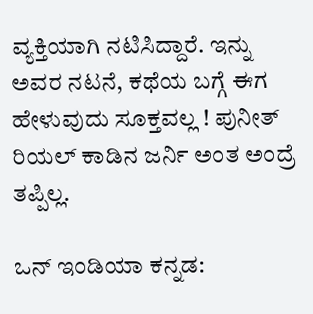ವ್ಯಕ್ತಿಯಾಗಿ ನಟಿಸಿದ್ದಾರೆ. ಇನ್ನು ಅವರ ನಟನೆ, ಕಥೆಯ ಬಗ್ಗೆ ಈಗ ಹೇಳುವುದು ಸೂಕ್ತವಲ್ಲ ! ಪುನೀತ್ ರಿಯಲ್ ಕಾಡಿನ ಜರ್ನಿ ಅಂತ ಅಂದ್ರೆ ತಪ್ಪಿಲ್ಲ.

ಒನ್ ಇಂಡಿಯಾ ಕನ್ನಡ: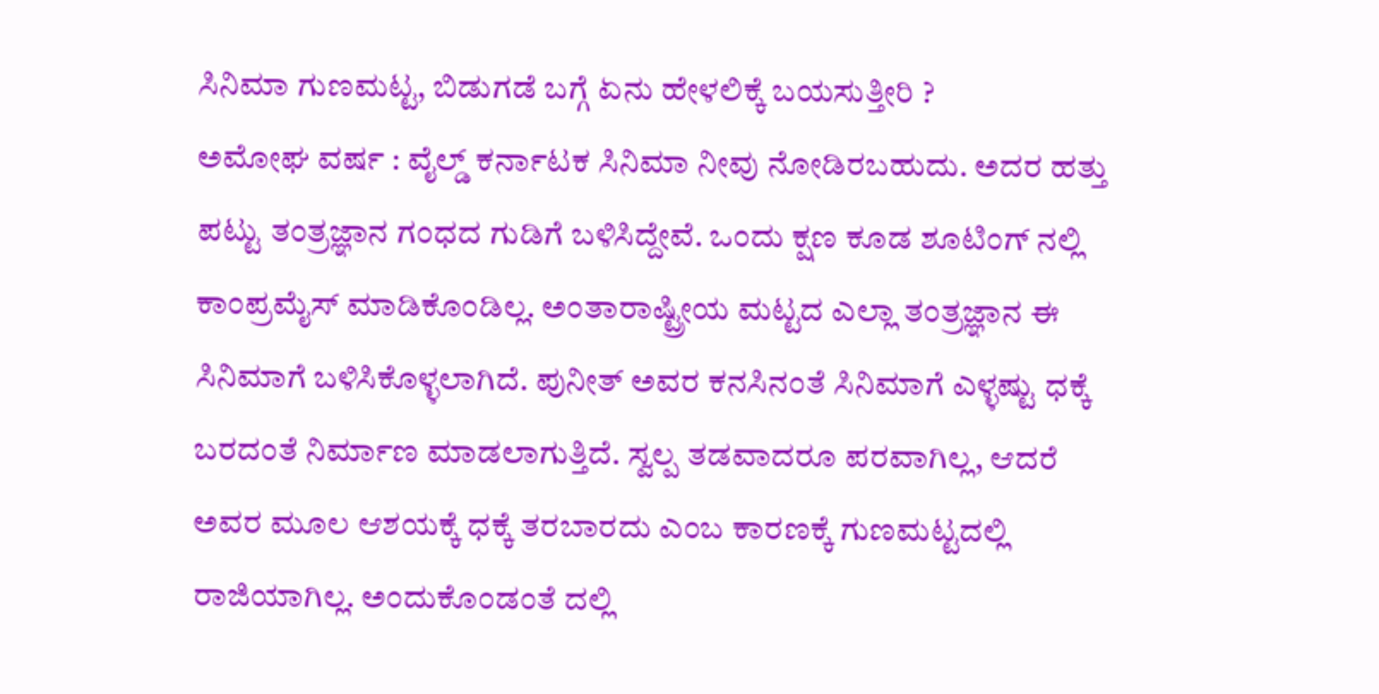ಸಿನಿಮಾ ಗುಣಮಟ್ಟ, ಬಿಡುಗಡೆ ಬಗ್ಗೆ ಏನು ಹೇಳಲಿಕ್ಕೆ ಬಯಸುತ್ತೀರಿ ?
ಅಮೋಘ ವರ್ಷ : ವೈಲ್ಡ್ ಕರ್ನಾಟಕ ಸಿನಿಮಾ ನೀವು ನೋಡಿರಬಹುದು. ಅದರ ಹತ್ತು ಪಟ್ಟು ತಂತ್ರಜ್ಞಾನ ಗಂಧದ ಗುಡಿಗೆ ಬಳಿಸಿದ್ದೇವೆ. ಒಂದು ಕ್ಷಣ ಕೂಡ ಶೂಟಿಂಗ್ ನಲ್ಲಿ ಕಾಂಪ್ರಮೈಸ್ ಮಾಡಿಕೊಂಡಿಲ್ಲ. ಅಂತಾರಾಷ್ಟ್ರೀಯ ಮಟ್ಟದ ಎಲ್ಲಾ ತಂತ್ರಜ್ಞಾನ ಈ ಸಿನಿಮಾಗೆ ಬಳಿಸಿಕೊಳ್ಳಲಾಗಿದೆ. ಪುನೀತ್ ಅವರ ಕನಸಿನಂತೆ ಸಿನಿಮಾಗೆ ಎಳ್ಳಷ್ಟು ಧಕ್ಕೆ ಬರದಂತೆ ನಿರ್ಮಾಣ ಮಾಡಲಾಗುತ್ತಿದೆ. ಸ್ವಲ್ಪ ತಡವಾದರೂ ಪರವಾಗಿಲ್ಲ, ಆದರೆ ಅವರ ಮೂಲ ಆಶಯಕ್ಕೆ ಧಕ್ಕೆ ತರಬಾರದು ಎಂಬ ಕಾರಣಕ್ಕೆ ಗುಣಮಟ್ಟದಲ್ಲಿ ರಾಜಿಯಾಗಿಲ್ಲ. ಅಂದುಕೊಂಡಂತೆ ದಲ್ಲಿ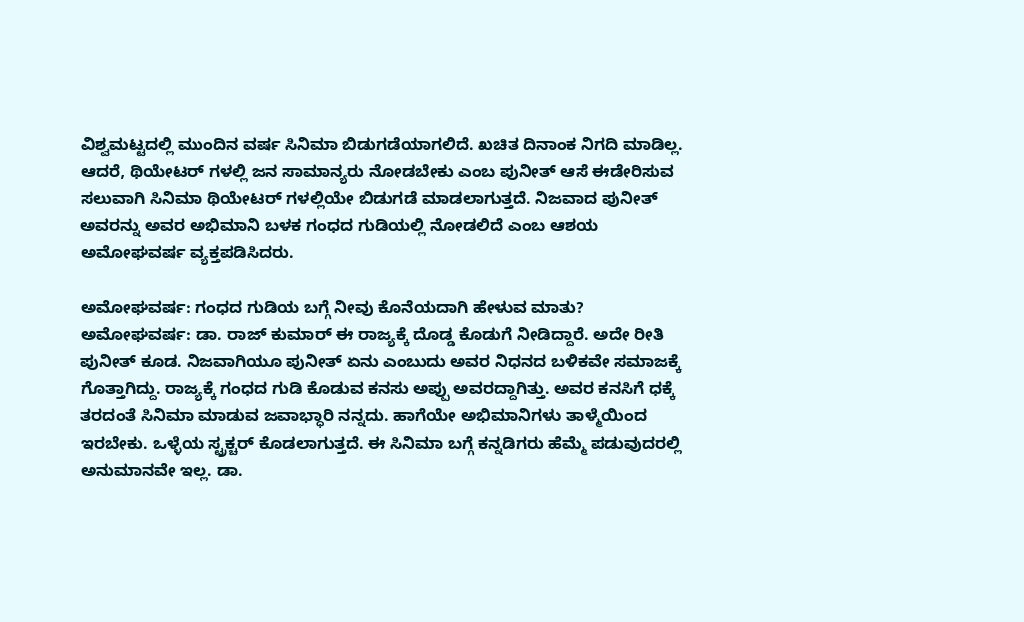ವಿಶ್ವಮಟ್ಟದಲ್ಲಿ ಮುಂದಿನ ವರ್ಷ ಸಿನಿಮಾ ಬಿಡುಗಡೆಯಾಗಲಿದೆ. ಖಚಿತ ದಿನಾಂಕ ನಿಗದಿ ಮಾಡಿಲ್ಲ. ಆದರೆ, ಥಿಯೇಟರ್ ಗಳಲ್ಲಿ ಜನ ಸಾಮಾನ್ಯರು ನೋಡಬೇಕು ಎಂಬ ಪುನೀತ್ ಆಸೆ ಈಡೇರಿಸುವ ಸಲುವಾಗಿ ಸಿನಿಮಾ ಥಿಯೇಟರ್ ಗಳಲ್ಲಿಯೇ ಬಿಡುಗಡೆ ಮಾಡಲಾಗುತ್ತದೆ. ನಿಜವಾದ ಪುನೀತ್ ಅವರನ್ನು ಅವರ ಅಭಿಮಾನಿ ಬಳಕ ಗಂಧದ ಗುಡಿಯಲ್ಲಿ ನೋಡಲಿದೆ ಎಂಬ ಆಶಯ ಅಮೋಘವರ್ಷ ವ್ಯಕ್ತಪಡಿಸಿದರು.

ಅಮೋಘವರ್ಷ: ಗಂಧದ ಗುಡಿಯ ಬಗ್ಗೆ ನೀವು ಕೊನೆಯದಾಗಿ ಹೇಳುವ ಮಾತು?
ಅಮೋಘವರ್ಷ: ಡಾ. ರಾಜ್ ಕುಮಾರ್ ಈ ರಾಜ್ಯಕ್ಕೆ ದೊಡ್ಡ ಕೊಡುಗೆ ನೀಡಿದ್ದಾರೆ. ಅದೇ ರೀತಿ ಪುನೀತ್ ಕೂಡ. ನಿಜವಾಗಿಯೂ ಪುನೀತ್ ಏನು ಎಂಬುದು ಅವರ ನಿಧನದ ಬಳಿಕವೇ ಸಮಾಜಕ್ಕೆ ಗೊತ್ತಾಗಿದ್ದು. ರಾಜ್ಯಕ್ಕೆ ಗಂಧದ ಗುಡಿ ಕೊಡುವ ಕನಸು ಅಪ್ಪು ಅವರದ್ದಾಗಿತ್ತು. ಅವರ ಕನಸಿಗೆ ಧಕ್ಕೆ ತರದಂತೆ ಸಿನಿಮಾ ಮಾಡುವ ಜವಾಭ್ಧಾರಿ ನನ್ನದು. ಹಾಗೆಯೇ ಅಭಿಮಾನಿಗಳು ತಾಳ್ಮೆಯಿಂದ ಇರಬೇಕು. ಒಳ್ಳೆಯ ಸ್ಟ್ರಕ್ಚರ್ ಕೊಡಲಾಗುತ್ತದೆ. ಈ ಸಿನಿಮಾ ಬಗ್ಗೆ ಕನ್ನಡಿಗರು ಹೆಮ್ಮೆ ಪಡುವುದರಲ್ಲಿ ಅನುಮಾನವೇ ಇಲ್ಲ. ಡಾ.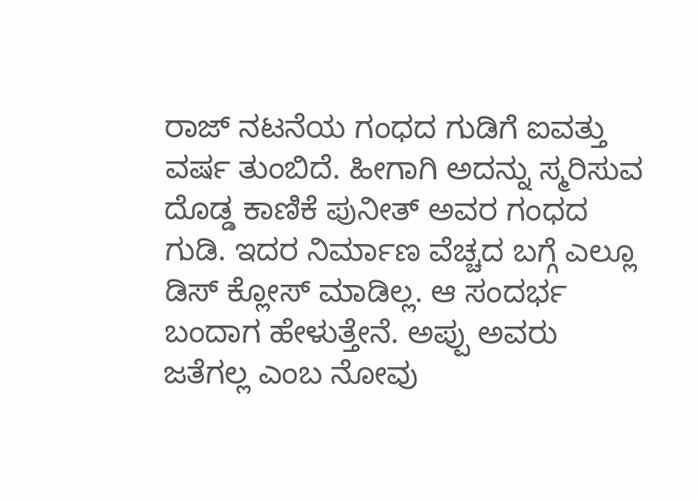ರಾಜ್ ನಟನೆಯ ಗಂಧದ ಗುಡಿಗೆ ಐವತ್ತು ವರ್ಷ ತುಂಬಿದೆ. ಹೀಗಾಗಿ ಅದನ್ನು ಸ್ಮರಿಸುವ ದೊಡ್ಡ ಕಾಣಿಕೆ ಪುನೀತ್ ಅವರ ಗಂಧದ ಗುಡಿ. ಇದರ ನಿರ್ಮಾಣ ವೆಚ್ಚದ ಬಗ್ಗೆ ಎಲ್ಲೂ ಡಿಸ್ ಕ್ಲೋಸ್ ಮಾಡಿಲ್ಲ. ಆ ಸಂದರ್ಭ ಬಂದಾಗ ಹೇಳುತ್ತೇನೆ. ಅಪ್ಪು ಅವರು ಜತೆಗಲ್ಲ ಎಂಬ ನೋವು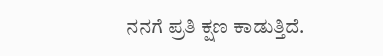ನನಗೆ ಪ್ರತಿ ಕ್ಷಣ ಕಾಡುತ್ತಿದೆ.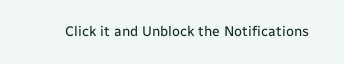Click it and Unblock the Notifications